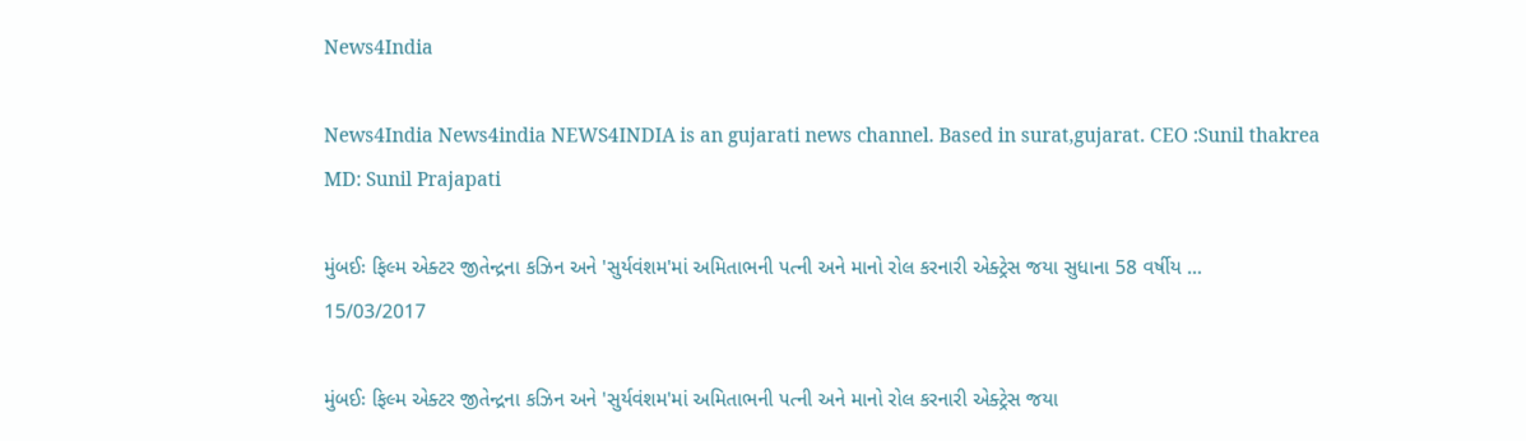News4India

News4India News4india NEWS4INDIA is an gujarati news channel. Based in surat,gujarat. CEO :Sunil thakrea
MD: Sunil Prajapati

મુંબઈઃ ફિલ્મ એક્ટર જીતેન્દ્રના કઝિન અને 'સુર્યવંશમ'માં અમિતાભની પત્ની અને માનો રોલ કરનારી એક્ટ્રેસ જયા સુધાના 58 વર્ષીય ...
15/03/2017

મુંબઈઃ ફિલ્મ એક્ટર જીતેન્દ્રના કઝિન અને 'સુર્યવંશમ'માં અમિતાભની પત્ની અને માનો રોલ કરનારી એક્ટ્રેસ જયા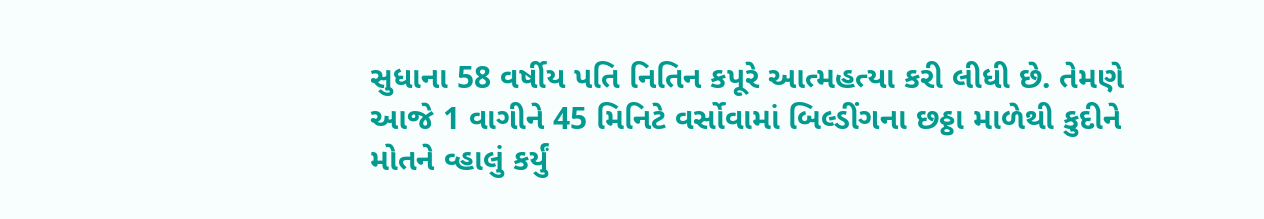સુધાના 58 વર્ષીય પતિ નિતિન કપૂરે આત્મહત્યા કરી લીધી છે. તેમણે આજે 1 વાગીને 45 મિનિટે વર્સોવામાં બિલ્ડીંગના છઠ્ઠા માળેથી કુદીને મોતને વ્હાલું કર્યું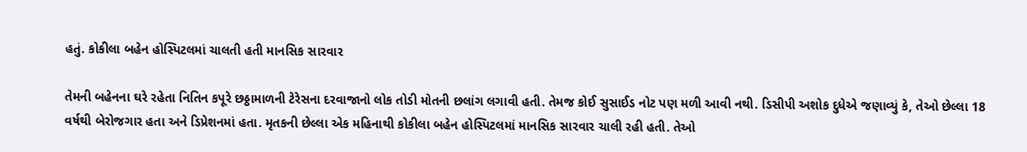હતું. કોકીલા બહેન હોસ્પિટલમાં ચાલતી હતી માનસિક સારવાર

તેમની બહેનના ઘરે રહેતા નિતિન કપૂરે છઠ્ઠામાળની ટેરેસના દરવાજાનો લોક તોડી મોતની છલાંગ લગાવી હતી. તેમજ કોઈ સુસાઈડ નોટ પણ મળી આવી નથી. ડિસીપી અશોક દુધેએ જણાવ્યું કે, તેઓ છેલ્લા 18 વર્ષથી બેરોજગાર હતા અને ડિપ્રેશનમાં હતા. મૃતકની છેલ્લા એક મહિનાથી કોકીલા બહેન હોસ્પિટલમાં માનસિક સારવાર ચાલી રહી હતી. તેઓ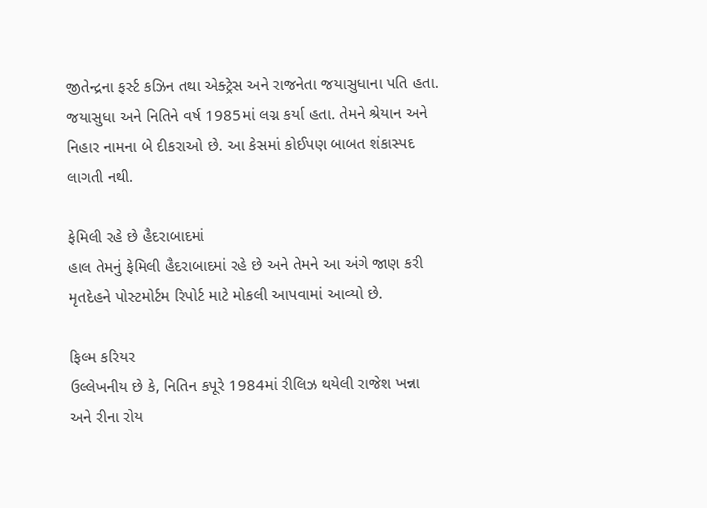જીતેન્દ્રના ફર્સ્ટ કઝિન તથા એક્ટ્રેસ અને રાજનેતા જયાસુધાના પતિ હતા. જયાસુધા અને નિતિને વર્ષ 1985માં લગ્ન કર્યા હતા. તેમને શ્રેયાન અને નિહાર નામના બે દીકરાઓ છે. આ કેસમાં કોઈપણ બાબત શંકાસ્પદ લાગતી નથી.

ફેમિલી રહે છે હૈદરાબાદમાં
હાલ તેમનું ફેમિલી હૈદરાબાદમાં રહે છે અને તેમને આ અંગે જાણ કરી મૃતદેહને પોસ્ટમોર્ટમ રિપોર્ટ માટે મોકલી આપવામાં આવ્યો છે.

ફિલ્મ કરિયર
ઉલ્લેખનીય છે કે, નિતિન કપૂરે 1984માં રીલિઝ થયેલી રાજેશ ખન્ના અને રીના રોય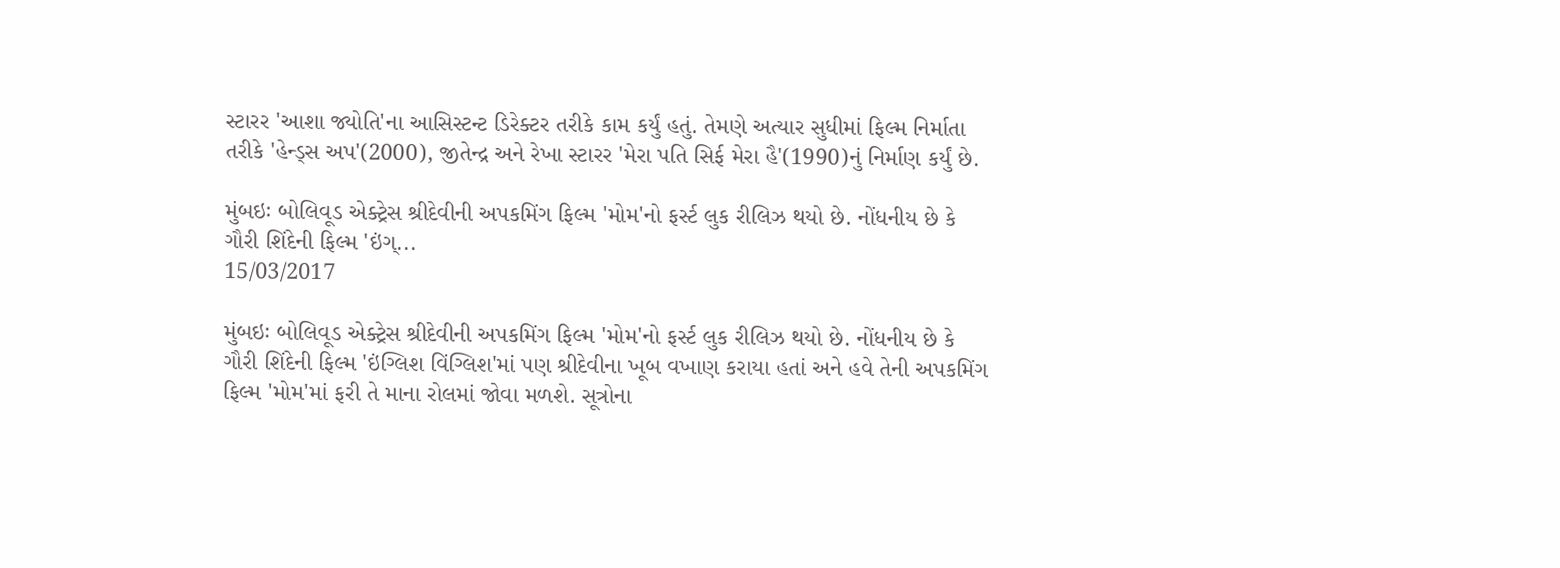સ્ટારર 'આશા જ્યોતિ'ના આસિસ્ટન્ટ ડિરેક્ટર તરીકે કામ કર્યું હતું. તેમણે અત્યાર સુધીમાં ફિલ્મ નિર્માતા તરીકે 'હેન્ડ્સ અપ'(2000), જીતેન્દ્ર અને રેખા સ્ટારર 'મેરા પતિ સિર્ફ મેરા હૈ'(1990)નું નિર્માણ કર્યું છે.

મુંબઇઃ બોલિવૂડ એક્ટ્રેસ શ્રીદેવીની અપકમિંગ ફિલ્મ 'મોમ'નો ફર્સ્ટ લુક રીલિઝ થયો છે. નોંધનીય છે કે ગૌરી શિંદેની ફિલ્મ 'ઇંગ્...
15/03/2017

મુંબઇઃ બોલિવૂડ એક્ટ્રેસ શ્રીદેવીની અપકમિંગ ફિલ્મ 'મોમ'નો ફર્સ્ટ લુક રીલિઝ થયો છે. નોંધનીય છે કે ગૌરી શિંદેની ફિલ્મ 'ઇંગ્લિશ વિંગ્લિશ'માં પણ શ્રીદેવીના ખૂબ વખાણ કરાયા હતાં અને હવે તેની અપકમિંગ ફિલ્મ 'મોમ'માં ફરી તે માના રોલમાં જોવા મળશે. સૂત્રોના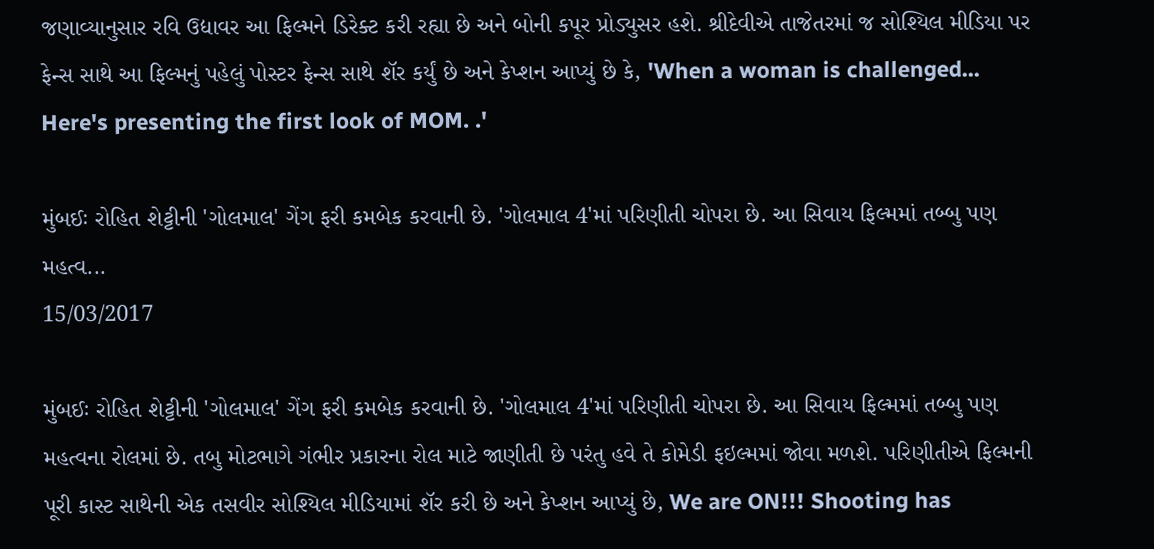જણાવ્યાનુસાર રવિ ઉદ્યાવર આ ફિલ્મને ડિરેક્ટ કરી રહ્યા છે અને બોની કપૂર પ્રોડ્યુસર હશે. શ્રીદેવીએ તાજેતરમાં જ સોશ્યિલ મીડિયા પર ફેન્સ સાથે આ ફિલ્મનું પહેલું પોસ્ટર ફેન્સ સાથે શૅર કર્યું છે અને કેપ્શન આપ્યું છે કે, 'When a woman is challenged... Here's presenting the first look of MOM. .'

મુંબઈઃ રોહિત શેટ્ટીની 'ગોલમાલ' ગેંગ ફરી કમબેક કરવાની છે. 'ગોલમાલ 4'માં પરિણીતી ચોપરા છે. આ સિવાય ફિલ્મમાં તબ્બુ પણ મહત્વ...
15/03/2017

મુંબઈઃ રોહિત શેટ્ટીની 'ગોલમાલ' ગેંગ ફરી કમબેક કરવાની છે. 'ગોલમાલ 4'માં પરિણીતી ચોપરા છે. આ સિવાય ફિલ્મમાં તબ્બુ પણ મહત્વના રોલમાં છે. તબુ મોટભાગે ગંભીર પ્રકારના રોલ માટે જાણીતી છે પરંતુ હવે તે કોમેડી ફઇલ્મમાં જોવા મળશે. પરિણીતીએ ફિલ્મની પૂરી કાસ્ટ સાથેની એક તસવીર સોશ્યિલ મીડિયામાં શૅર કરી છે અને કેપ્શન આપ્યું છે, We are ON!!! Shooting has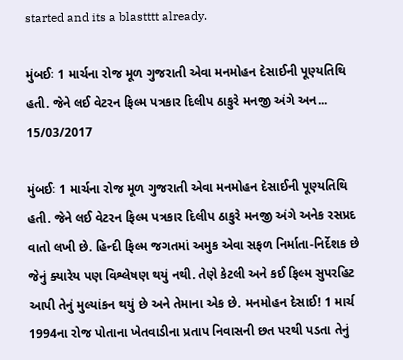started and its a blastttt already.

મુંબઈઃ 1 માર્ચના રોજ મૂળ ગુજરાતી એવા મનમોહન દેસાઈની પૂણ્યતિથિ હતી. જેને લઈ વેટરન ફિલ્મ પત્રકાર દિલીપ ઠાકુરે મનજી અંગે અન...
15/03/2017

મુંબઈઃ 1 માર્ચના રોજ મૂળ ગુજરાતી એવા મનમોહન દેસાઈની પૂણ્યતિથિ હતી. જેને લઈ વેટરન ફિલ્મ પત્રકાર દિલીપ ઠાકુરે મનજી અંગે અનેક રસપ્રદ વાતો લખી છે. હિન્દી ફિલ્મ જગતમાં અમુક એવા સફળ નિર્માતા-નિર્દેશક છે જેનું ક્યારેય પણ વિશ્લેષણ થયું નથી. તેણે કેટલી અને કઈ ફિલ્મ સુપરહિટ આપી તેનું મુલ્યાંકન થયું છે અને તેમાના એક છે. મનમોહન દેસાઈ! 1 માર્ચ 1994ના રોજ પોતાના ખેતવાડીના પ્રતાપ નિવાસની છત પરથી પડતા તેનું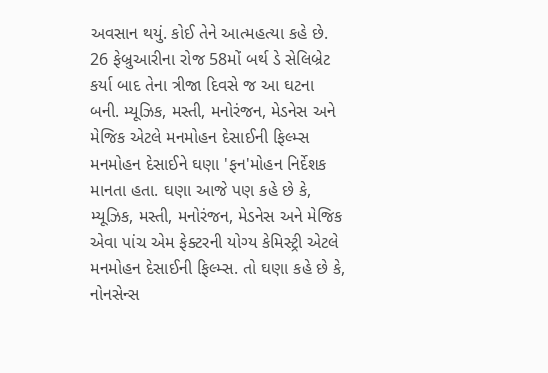અવસાન થયું. કોઈ તેને આત્મહત્યા કહે છે. 26 ફેબ્રુઆરીના રોજ 58મોં બર્થ ડે સેલિબ્રેટ કર્યા બાદ તેના ત્રીજા દિવસે જ આ ઘટના બની. મ્યૂઝિક, મસ્તી, મનોરંજન, મેડનેસ અને મેજિક એટલે મનમોહન દેસાઈની ફિલ્મ્સ
મનમોહન દેસાઈને ઘણા 'ફન'મોહન નિર્દેશક માનતા હતા. ઘણા આજે પણ કહે છે કે, મ્યૂઝિક, મસ્તી, મનોરંજન, મેડનેસ અને મેજિક એવા પાંચ એમ ફેક્ટરની યોગ્ય કેમિસ્ટ્રી એટલે મનમોહન દેસાઈની ફિલ્મ્સ. તો ઘણા કહે છે કે, નોનસેન્સ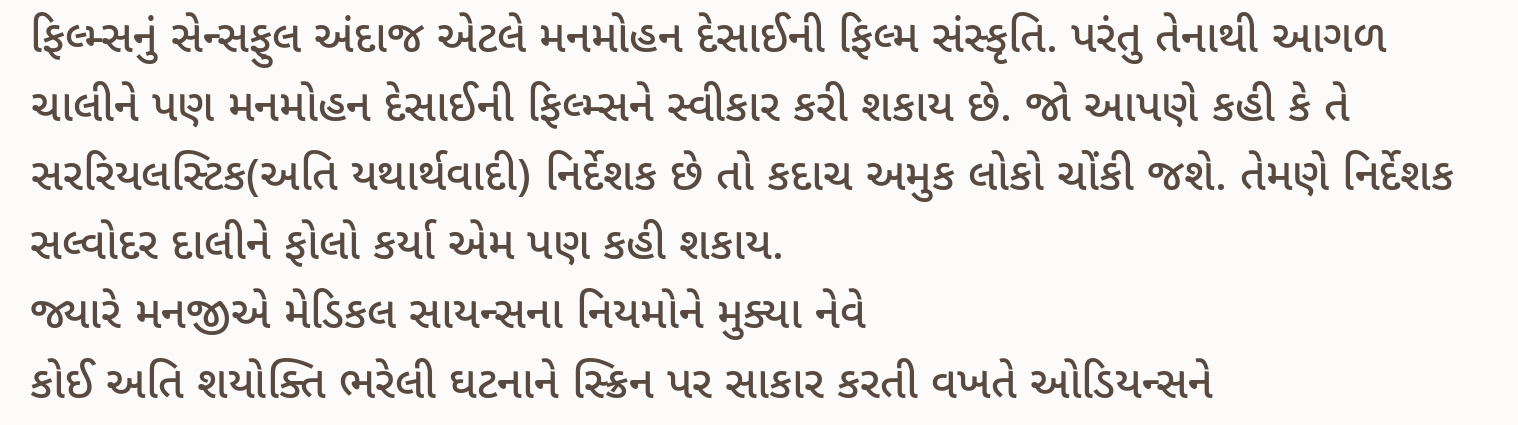ફિલ્મ્સનું સેન્સફુલ અંદાજ એટલે મનમોહન દેસાઈની ફિલ્મ સંસ્કૃતિ. પરંતુ તેનાથી આગળ ચાલીને પણ મનમોહન દેસાઈની ફિલ્મ્સને સ્વીકાર કરી શકાય છે. જો આપણે કહી કે તે સરરિયલસ્ટિક(અતિ યથાર્થવાદી) નિર્દેશક છે તો કદાચ અમુક લોકો ચોંકી જશે. તેમણે નિર્દેશક સલ્વોદર દાલીને ફોલો કર્યા એમ પણ કહી શકાય.
જ્યારે મનજીએ મેડિકલ સાયન્સના નિયમોને મુક્યા નેવે
કોઈ અતિ શયોક્તિ ભરેલી ઘટનાને સ્ક્રિન પર સાકાર કરતી વખતે ઓડિયન્સને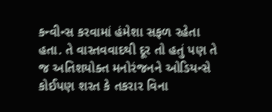કન્વીન્સ કરવામાં હંમેશા સફળ રહેતા હતા. તે વાસ્તવવાદથી દૂર તો હતું પણ તે જ અતિશયોક્ત મનોરંજનને ઓડિયન્સે કોઈપણ શરત કે તકરાર વિના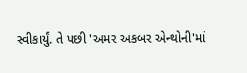સ્વીકાર્યું. તે પછી 'અમર અકબર એન્થોની'માં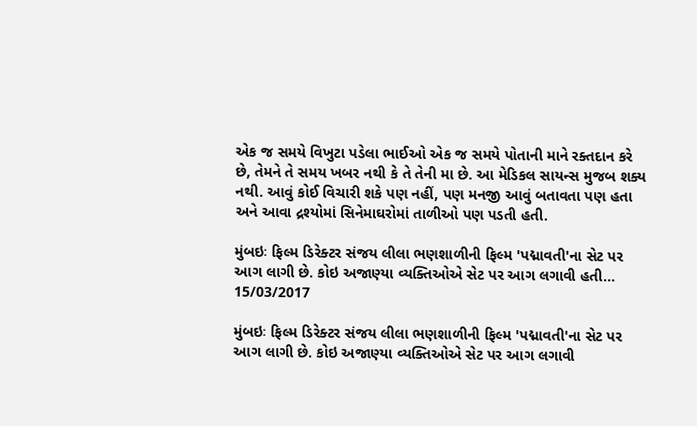એક જ સમયે વિખુટા પડેલા ભાઈઓ એક જ સમયે પોતાની માને રક્તદાન કરે છે, તેમને તે સમય ખબર નથી કે તે તેની મા છે. આ મેડિકલ સાયન્સ મુજબ શક્ય નથી. આવું કોઈ વિચારી શકે પણ નહીં, પણ મનજી આવું બતાવતા પણ હતા અને આવા દ્રશ્યોમાં સિનેમાઘરોમાં તાળીઓ પણ પડતી હતી.

મુંબઇઃ ફિલ્મ ડિરેક્ટર સંજય લીલા ભણશાળીની ફિલ્મ 'પદ્માવતી'ના સેટ પર આગ લાગી છે. કોઇ અજાણ્યા વ્યક્તિઓએ સેટ પર આગ લગાવી હતી...
15/03/2017

મુંબઇઃ ફિલ્મ ડિરેક્ટર સંજય લીલા ભણશાળીની ફિલ્મ 'પદ્માવતી'ના સેટ પર આગ લાગી છે. કોઇ અજાણ્યા વ્યક્તિઓએ સેટ પર આગ લગાવી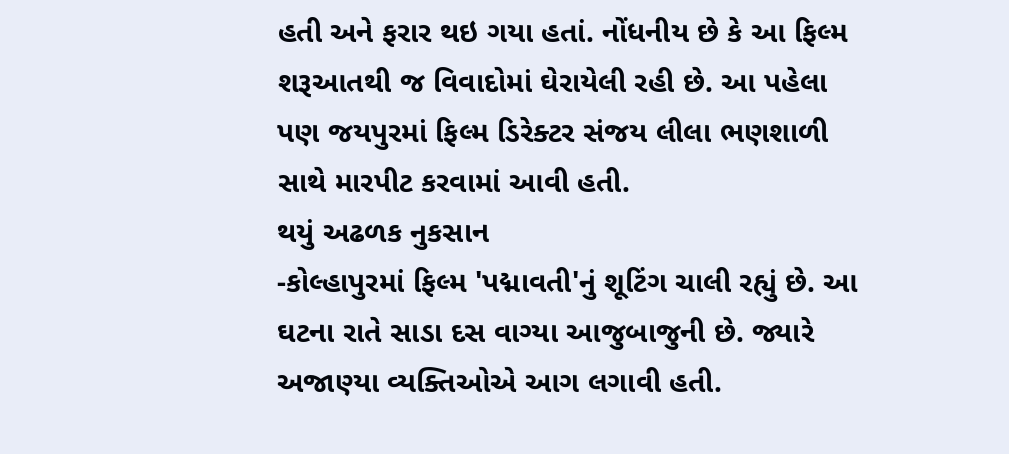હતી અને ફરાર થઇ ગયા હતાં. નોંધનીય છે કે આ ફિલ્મ શરૂઆતથી જ વિવાદોમાં ઘેરાયેલી રહી છે. આ પહેલા પણ જયપુરમાં ફિલ્મ ડિરેક્ટર સંજય લીલા ભણશાળી સાથે મારપીટ કરવામાં આવી હતી.
થયું અઢળક નુકસાન
-કોલ્હાપુરમાં ફિલ્મ 'પદ્માવતી'નું શૂટિંગ ચાલી રહ્યું છે. આ ઘટના રાતે સાડા દસ વાગ્યા આજુબાજુની છે. જ્યારે અજાણ્યા વ્યક્તિઓએ આગ લગાવી હતી.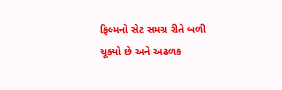ફિલ્મનો સેટ સમગ્ર રીતે બળી ચૂક્યો છે અને અઢળક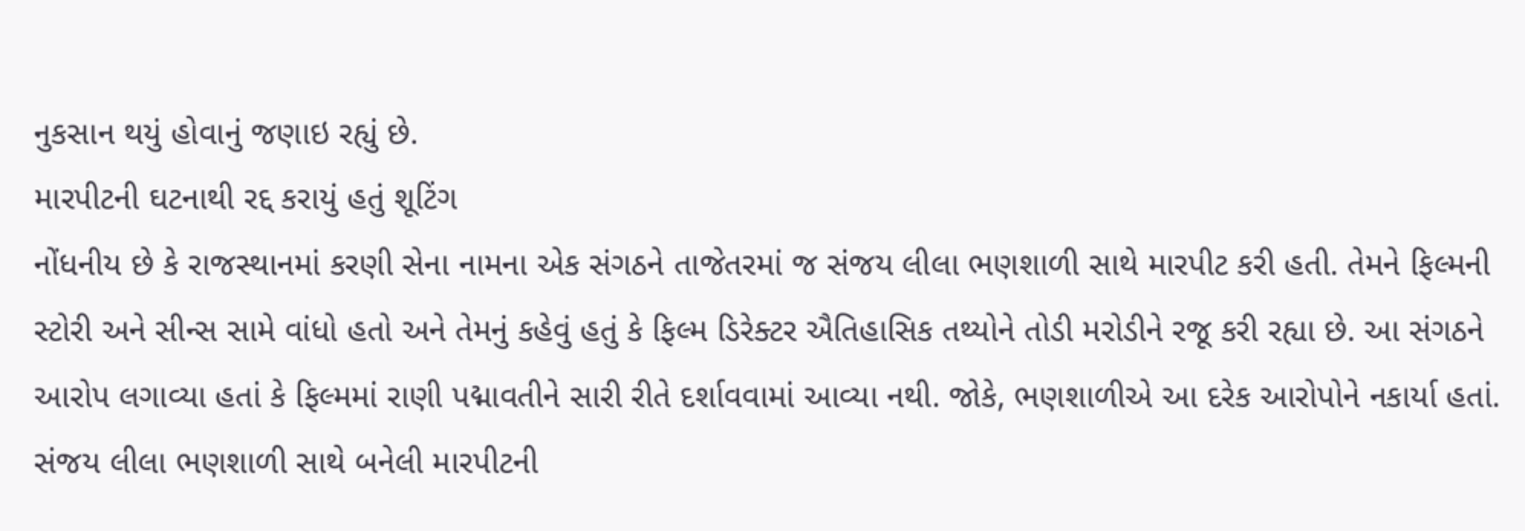નુકસાન થયું હોવાનું જણાઇ રહ્યું છે.
મારપીટની ઘટનાથી રદ્દ કરાયું હતું શૂટિંગ
નોંધનીય છે કે રાજસ્થાનમાં કરણી સેના નામના એક સંગઠને તાજેતરમાં જ સંજય લીલા ભણશાળી સાથે મારપીટ કરી હતી. તેમને ફિલ્મની સ્ટોરી અને સીન્સ સામે વાંધો હતો અને તેમનું કહેવું હતું કે ફિલ્મ ડિરેક્ટર ઐતિહાસિક તથ્યોને તોડી મરોડીને રજૂ કરી રહ્યા છે. આ સંગઠને આરોપ લગાવ્યા હતાં કે ફિલ્મમાં રાણી પદ્માવતીને સારી રીતે દર્શાવવામાં આવ્યા નથી. જોકે, ભણશાળીએ આ દરેક આરોપોને નકાર્યા હતાં. સંજય લીલા ભણશાળી સાથે બનેલી મારપીટની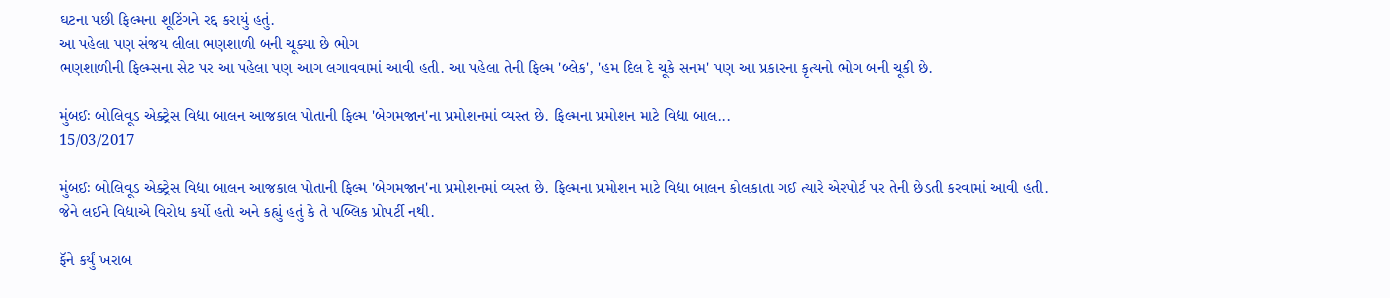ઘટના પછી ફિલ્મના શૂટિંગને રદ્દ કરાયું હતું.
આ પહેલા પણ સંજય લીલા ભણશાળી બની ચૂક્યા છે ભોગ
ભણશાળીની ફિલ્મ્સના સેટ પર આ પહેલા પણ આગ લગાવવામાં આવી હતી. આ પહેલા તેની ફિલ્મ 'બ્લેક', 'હમ દિલ દે ચૂકે સનમ' પણ આ પ્રકારના કૃત્યનો ભોગ બની ચૂકી છે.

મુંબઈઃ બોલિવૂડ એક્ટ્રેસ વિદ્યા બાલન આજકાલ પોતાની ફિલ્મ 'બેગમજાન'ના પ્રમોશનમાં વ્યસ્ત છે. ફિલ્મના પ્રમોશન માટે વિદ્યા બાલ...
15/03/2017

મુંબઈઃ બોલિવૂડ એક્ટ્રેસ વિદ્યા બાલન આજકાલ પોતાની ફિલ્મ 'બેગમજાન'ના પ્રમોશનમાં વ્યસ્ત છે. ફિલ્મના પ્રમોશન માટે વિદ્યા બાલન કોલકાતા ગઈ ત્યારે એરપોર્ટ પર તેની છેડતી કરવામાં આવી હતી. જેને લઈને વિદ્યાએ વિરોધ કર્યો હતો અને કહ્યું હતું કે તે પબ્લિક પ્રોપર્ટી નથી.

ફૅને કર્યું ખરાબ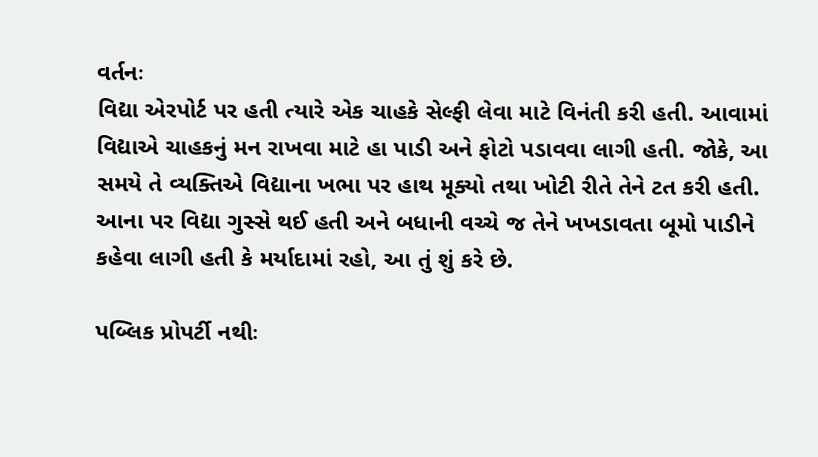વર્તનઃ
વિદ્યા એરપોર્ટ પર હતી ત્યારે એક ચાહકે સેલ્ફી લેવા માટે વિનંતી કરી હતી. આવામાં વિદ્યાએ ચાહકનું મન રાખવા માટે હા પાડી અને ફોટો પડાવવા લાગી હતી. જોકે, આ સમયે તે વ્યક્તિએ વિદ્યાના ખભા પર હાથ મૂક્યો તથા ખોટી રીતે તેને ટત કરી હતી. આના પર વિદ્યા ગુસ્સે થઈ હતી અને બધાની વચ્ચે જ તેને ખખડાવતા બૂમો પાડીને કહેવા લાગી હતી કે મર્યાદામાં રહો, આ તું શું કરે છે.

પબ્લિક પ્રોપર્ટી નથીઃ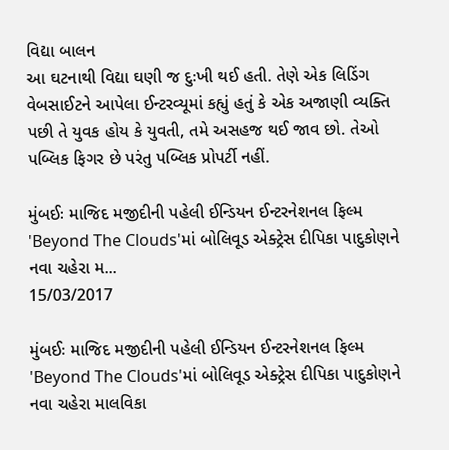વિદ્યા બાલન
આ ઘટનાથી વિદ્યા ઘણી જ દુઃખી થઈ હતી. તેણે એક લિડિંગ વેબસાઈટને આપેલા ઈન્ટરવ્યૂમાં કહ્યું હતું કે એક અજાણી વ્યક્તિ પછી તે યુવક હોય કે યુવતી, તમે અસહજ થઈ જાવ છો. તેઓ પબ્લિક ફિગર છે પરંતુ પબ્લિક પ્રોપર્ટી નહીં.

મુંબઈઃ માજિદ મજીદીની પહેલી ઈન્ડિયન ઈન્ટરનેશનલ ફિલ્મ 'Beyond The Clouds'માં બોલિવૂડ એક્ટ્રેસ દીપિકા પાદુકોણને નવા ચહેરા મ...
15/03/2017

મુંબઈઃ માજિદ મજીદીની પહેલી ઈન્ડિયન ઈન્ટરનેશનલ ફિલ્મ 'Beyond The Clouds'માં બોલિવૂડ એક્ટ્રેસ દીપિકા પાદુકોણને નવા ચહેરા માલવિકા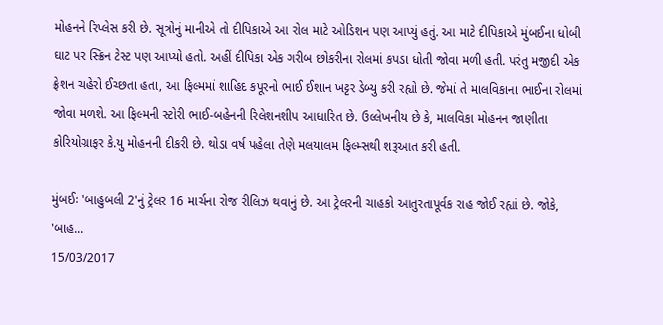મોહનને રિપ્લેસ કરી છે. સૂત્રોનું માનીએ તો દીપિકાએ આ રોલ માટે ઓડિશન પણ આપ્યું હતું. આ માટે દીપિકાએ મુંબઈના ધોબી ઘાટ પર સ્ક્રિન ટેસ્ટ પણ આપ્યો હતો. અહીં દીપિકા એક ગરીબ છોકરીના રોલમાં કપડા ધોતી જોવા મળી હતી. પરંતુ મજીદી એક ફ્રેશન ચહેરો ઈચ્છતા હતા, આ ફિલ્મમાં શાહિદ કપૂરનો ભાઈ ઈશાન ખટ્ટર ડેબ્યુ કરી રહ્યો છે. જેમાં તે માલવિકાના ભાઈના રોલમાં જોવા મળશે. આ ફિલ્મની સ્ટોરી ભાઈ-બહેનની રિલેશનશીપ આધારિત છે. ઉલ્લેખનીય છે કે, માલવિકા મોહનન જાણીતા કોરિયોગ્રાફર કે.યુ મોહનની દીકરી છે. થોડા વર્ષ પહેલા તેણે મલયાલમ ફિલ્મ્સથી શરૂઆત કરી હતી.

મુંબઈઃ 'બાહુબલી 2'નું ટ્રેલર 16 માર્ચના રોજ રીલિઝ થવાનું છે. આ ટ્રેલરની ચાહકો આતુરતાપૂર્વક રાહ જોઈ રહ્યાં છે. જોકે, 'બાહ...
15/03/2017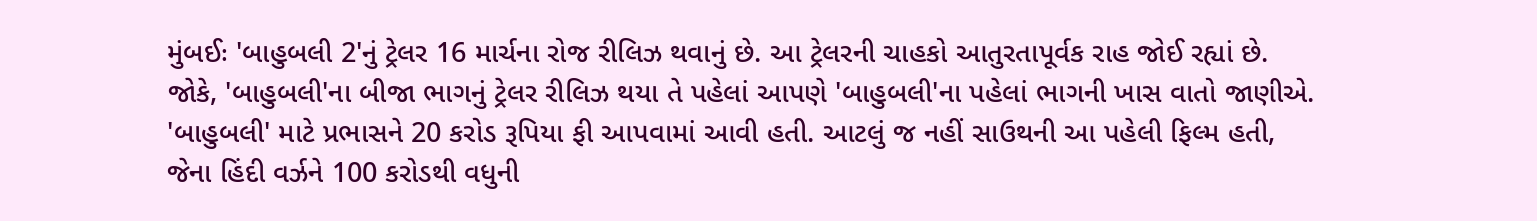મુંબઈઃ 'બાહુબલી 2'નું ટ્રેલર 16 માર્ચના રોજ રીલિઝ થવાનું છે. આ ટ્રેલરની ચાહકો આતુરતાપૂર્વક રાહ જોઈ રહ્યાં છે. જોકે, 'બાહુબલી'ના બીજા ભાગનું ટ્રેલર રીલિઝ થયા તે પહેલાં આપણે 'બાહુબલી'ના પહેલાં ભાગની ખાસ વાતો જાણીએ. 'બાહુબલી' માટે પ્રભાસને 20 કરોડ રૂપિયા ફી આપવામાં આવી હતી. આટલું જ નહીં સાઉથની આ પહેલી ફિલ્મ હતી, જેના હિંદી વર્ઝને 100 કરોડથી વધુની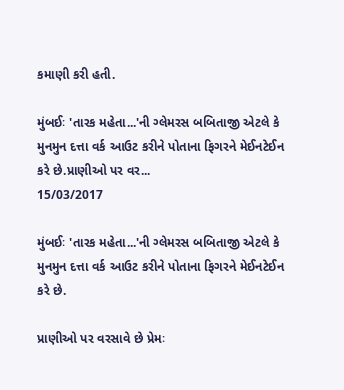કમાણી કરી હતી.

મુંબઈઃ 'તારક મહેતા...'ની ગ્લેમરસ બબિતાજી એટલે કે મુનમુન દત્તા વર્ક આઉટ કરીને પોતાના ફિગરને મેઈનટેઈન કરે છે.પ્રાણીઓ પર વર...
15/03/2017

મુંબઈઃ 'તારક મહેતા...'ની ગ્લેમરસ બબિતાજી એટલે કે મુનમુન દત્તા વર્ક આઉટ કરીને પોતાના ફિગરને મેઈનટેઈન કરે છે.

પ્રાણીઓ પર વરસાવે છે પ્રેમઃ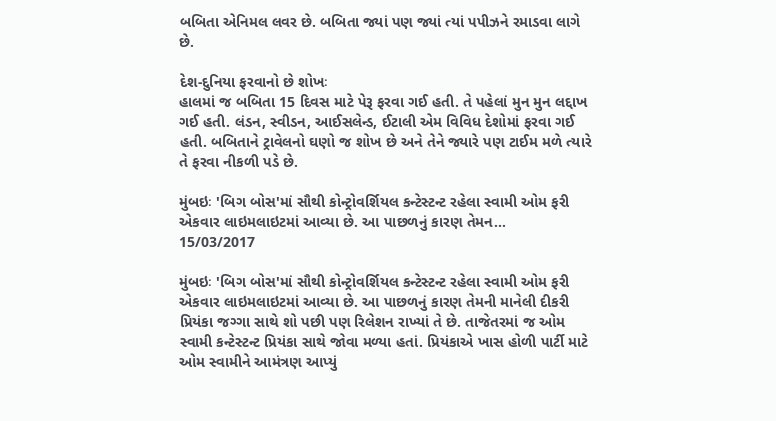બબિતા એનિમલ લવર છે. બબિતા જ્યાં પણ જ્યાં ત્યાં પપીઝને રમાડવા લાગે છે.

દેશ-દુનિયા ફરવાનો છે શોખઃ
હાલમાં જ બબિતા 15 દિવસ માટે પેરૂ ફરવા ગઈ હતી. તે પહેલાં મુન મુન લદ્દાખ ગઈ હતી. લંડન, સ્વીડન, આઈસલેન્ડ, ઈટાલી એમ વિવિધ દેશોમાં ફરવા ગઈ હતી. બબિતાને ટ્રાવેલનો ઘણો જ શોખ છે અને તેને જ્યારે પણ ટાઈમ મળે ત્યારે તે ફરવા નીકળી પડે છે.

મુંબઇઃ 'બિગ બોસ'માં સૌથી કોન્ટ્રોવર્શિયલ કન્ટેસ્ટન્ટ રહેલા સ્વામી ઓમ ફરી એકવાર લાઇમલાઇટમાં આવ્યા છે. આ પાછળનું કારણ તેમન...
15/03/2017

મુંબઇઃ 'બિગ બોસ'માં સૌથી કોન્ટ્રોવર્શિયલ કન્ટેસ્ટન્ટ રહેલા સ્વામી ઓમ ફરી એકવાર લાઇમલાઇટમાં આવ્યા છે. આ પાછળનું કારણ તેમની માનેલી દીકરી પ્રિયંકા જગ્ગા સાથે શો પછી પણ રિલેશન રાખ્યાં તે છે. તાજેતરમાં જ ઓમ સ્વામી કન્ટેસ્ટન્ટ પ્રિયંકા સાથે જોવા મળ્યા હતાં. પ્રિયંકાએ ખાસ હોળી પાર્ટી માટે ઓમ સ્વામીને આમંત્રણ આપ્યું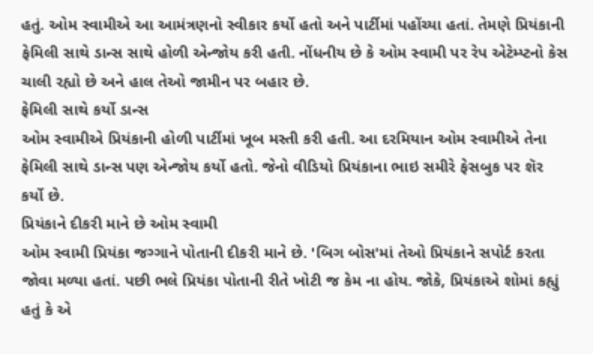હતું. ઓમ સ્વામીએ આ આમંત્રણનો સ્વીકાર કર્યો હતો અને પાર્ટીમાં પહોંચ્યા હતાં. તેમણે પ્રિયંકાની ફેમિલી સાથે ડાન્સ સાથે હોળી એન્જોય કરી હતી. નોંધનીય છે કે ઓમ સ્વામી પર રેપ એટેમ્પ્ટનો કેસ ચાલી રહ્યો છે અને હાલ તેઓ જામીન પર બહાર છે.
ફેમિલી સાથે કર્યો ડાન્સ
ઓમ સ્વામીએ પ્રિયંકાની હોળી પાર્ટીમાં ખૂબ મસ્તી કરી હતી. આ દરમિયાન ઓમ સ્વામીએ તેના ફેમિલી સાથે ડાન્સ પણ એન્જોય કર્યો હતો. જેનો વીડિયો પ્રિયંકાના ભાઇ સમીરે ફેસબુક પર શૅર કર્યો છે.
પ્રિયંકાને દીકરી માને છે ઓમ સ્વામી
ઓમ સ્વામી પ્રિયંકા જગ્ગાને પોતાની દીકરી માને છે. 'બિગ બોસ'માં તેઓ પ્રિયંકાને સપોર્ટ કરતા જોવા મળ્યા હતાં. પછી ભલે પ્રિયંકા પોતાની રીતે ખોટી જ કેમ ના હોય. જોકે, પ્રિયંકાએ શોમાં કહ્યું હતું કે એ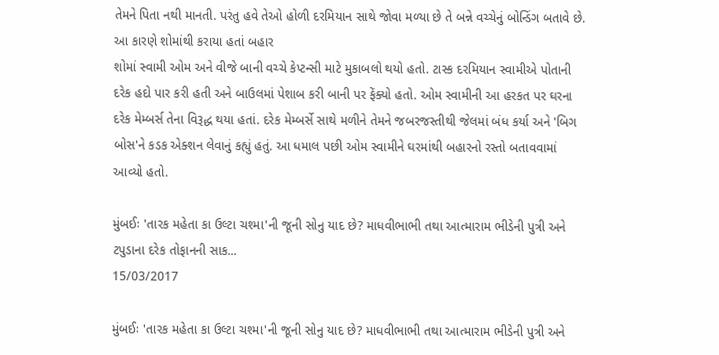તેમને પિતા નથી માનતી. પરંતુ હવે તેઓ હોળી દરમિયાન સાથે જોવા મળ્યા છે તે બન્ને વચ્ચેનું બોન્ડિંગ બતાવે છે.
આ કારણે શોમાંથી કરાયા હતાં બહાર
શોમાં સ્વામી ઓમ અને વીજે બાની વચ્ચે કેપ્ટન્સી માટે મુકાબલો થયો હતો. ટાસ્ક દરમિયાન સ્વામીએ પોતાની દરેક હદો પાર કરી હતી અને બાઉલમાં પેશાબ કરી બાની પર ફેંક્યો હતો. ઓમ સ્વામીની આ હરકત પર ઘરના દરેક મેમ્બર્સ તેના વિરૂદ્ધ થયા હતાં. દરેક મેમ્બર્સે સાથે મળીને તેમને જબરજસ્તીથી જેલમાં બંધ કર્યા અને 'બિગ બોસ'ને કડક એક્શન લેવાનું કહ્યું હતું. આ ધમાલ પછી ઓમ સ્વામીને ઘરમાંથી બહારનો રસ્તો બતાવવામાં આવ્યો હતો.

મુંબઈઃ 'તારક મહેતા કા ઉલ્ટા ચશ્મા'ની જૂની સોનુ યાદ છે? માધવીભાભી તથા આત્મારામ ભીડેની પુત્રી અને ટપુડાના દરેક તોફાનની સાક...
15/03/2017

મુંબઈઃ 'તારક મહેતા કા ઉલ્ટા ચશ્મા'ની જૂની સોનુ યાદ છે? માધવીભાભી તથા આત્મારામ ભીડેની પુત્રી અને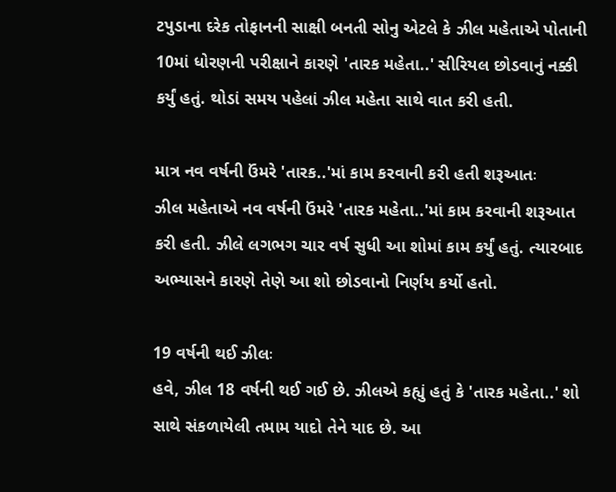ટપુડાના દરેક તોફાનની સાક્ષી બનતી સોનુ એટલે કે ઝીલ મહેતાએ પોતાની 10માં ધોરણની પરીક્ષાને કારણે 'તારક મહેતા..' સીરિયલ છોડવાનું નક્કી કર્યું હતું. થોડાં સમય પહેલાં ઝીલ મહેતા સાથે વાત કરી હતી.

માત્ર નવ વર્ષની ઉંમરે 'તારક..'માં કામ કરવાની કરી હતી શરૂઆતઃ
ઝીલ મહેતાએ નવ વર્ષની ઉંમરે 'તારક મહેતા..'માં કામ કરવાની શરૂઆત કરી હતી. ઝીલે લગભગ ચાર વર્ષ સુધી આ શોમાં કામ કર્યું હતું. ત્યારબાદ અભ્યાસને કારણે તેણે આ શો છોડવાનો નિર્ણય કર્યો હતો.

19 વર્ષની થઈ ઝીલઃ
હવે, ઝીલ 18 વર્ષની થઈ ગઈ છે. ઝીલએ કહ્યું હતું કે 'તારક મહેતા..' શો સાથે સંકળાયેલી તમામ યાદો તેને યાદ છે. આ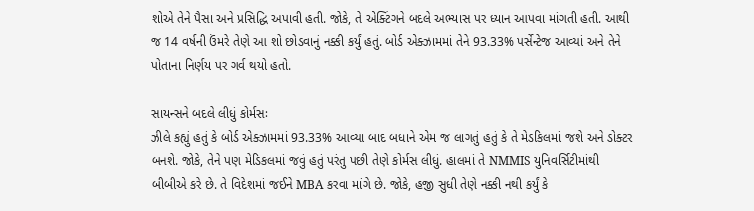શોએ તેને પૈસા અને પ્રસિદ્ધિ અપાવી હતી. જોકે, તે એક્ટિંગને બદલે અભ્યાસ પર ધ્યાન આપવા માંગતી હતી. આથી જ 14 વર્ષની ઉંમરે તેણે આ શો છોડવાનું નક્કી કર્યું હતું. બોર્ડ એક્ઝામમાં તેને 93.33% પર્સેન્ટેજ આવ્યાં અને તેને પોતાના નિર્ણય પર ગર્વ થયો હતો.

સાયન્સને બદલે લીધું કોર્મસઃ
ઝીલે કહ્યું હતું કે બોર્ડ એક્ઝામમાં 93.33% આવ્યા બાદ બધાને એમ જ લાગતું હતું કે તે મેડકિલમાં જશે અને ડોક્ટર બનશે. જોકે, તેને પણ મેડિકલમાં જવું હતું પરંતુ પછી તેણે કોર્મસ લીધું. હાલમાં તે NMMIS યુનિવર્સિટીમાંથી બીબીએ કરે છે. તે વિદેશમાં જઈને MBA કરવા માંગે છે. જોકે, હજી સુધી તેણે નક્કી નથી કર્યું કે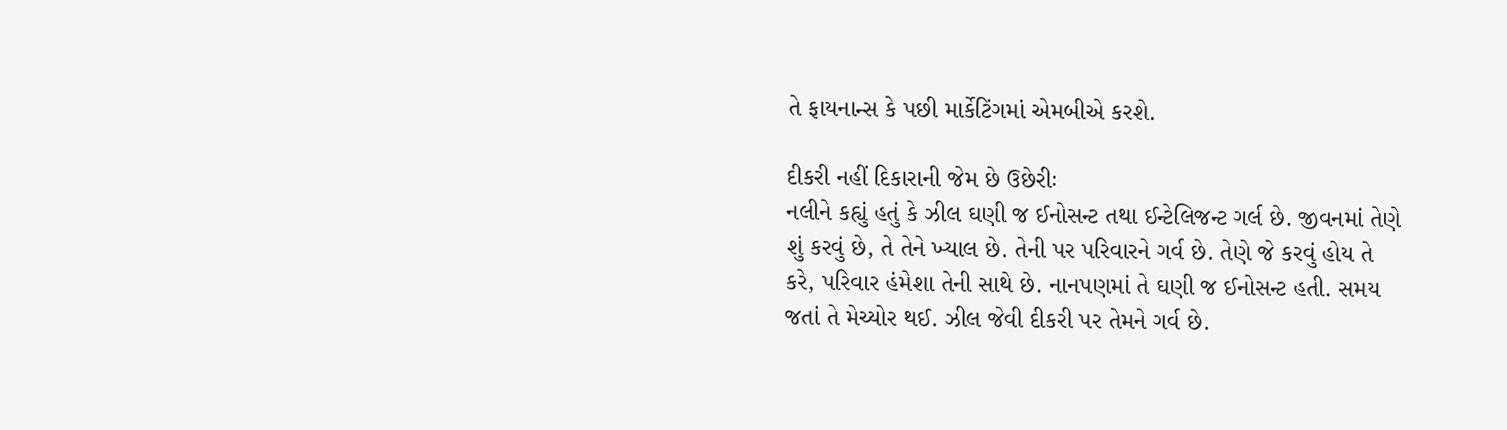તે ફાયનાન્સ કે પછી માર્કેટિંગમાં એમબીએ કરશે.

દીકરી નહીં દિકારાની જેમ છે ઉછેરીઃ
નલીને કહ્યું હતું કે ઝીલ ઘણી જ ઈનોસન્ટ તથા ઈન્ટેલિજન્ટ ગર્લ છે. જીવનમાં તેણે શું કરવું છે, તે તેને ખ્યાલ છે. તેની પર પરિવારને ગર્વ છે. તેણે જે કરવું હોય તે કરે, પરિવાર હંમેશા તેની સાથે છે. નાનપણમાં તે ઘણી જ ઈનોસન્ટ હતી. સમય જતાં તે મેચ્યોર થઈ. ઝીલ જેવી દીકરી પર તેમને ગર્વ છે.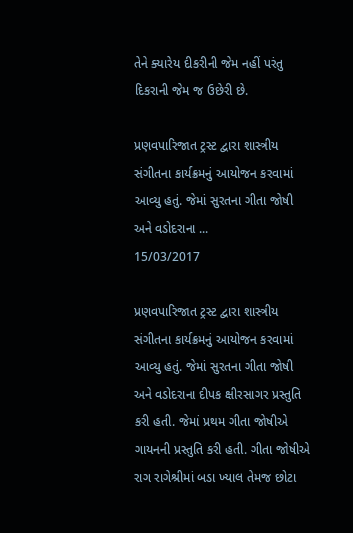તેને ક્યારેય દીકરીની જેમ નહીં પરંતુ દિકરાની જેમ જ ઉછેરી છે.

પ્રણવપારિજાત ટ્રસ્ટ દ્વારા શાસ્ત્રીય સંગીતના કાર્યક્રમનું આયોજન કરવામાં આવ્યુ હતું. જેમાં સુરતના ગીતા જોષી અને વડોદરાના ...
15/03/2017

પ્રણવપારિજાત ટ્રસ્ટ દ્વારા શાસ્ત્રીય સંગીતના કાર્યક્રમનું આયોજન કરવામાં આવ્યુ હતું. જેમાં સુરતના ગીતા જોષી અને વડોદરાના દીપક ક્ષીરસાગર પ્રસ્તુતિ કરી હતી. જેમાં પ્રથમ ગીતા જોષીએ ગાયનની પ્રસ્તુતિ કરી હતી. ગીતા જોષીએ રાગ રાગેશ્રીમાં બડા ખ્યાલ તેમજ છોટા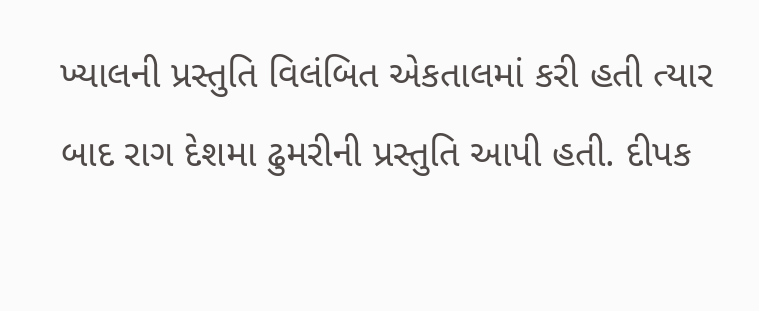ખ્યાલની પ્રસ્તુતિ વિલંબિત એકતાલમાં કરી હતી ત્યાર બાદ રાગ દેશમા ઢુમરીની પ્રસ્તુતિ આપી હતી. દીપક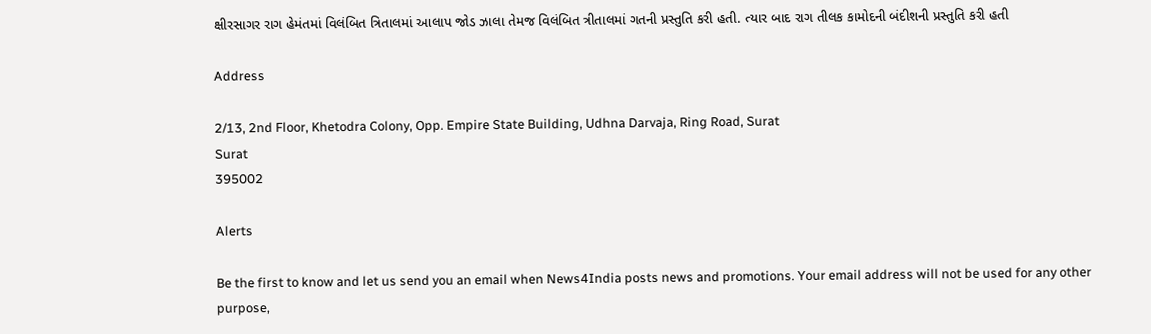ક્ષીરસાગર રાગ હેમંતમાં વિલંબિત ત્રિતાલમાં આલાપ જોડ ઝાલા તેમજ વિલંબિત ત્રીતાલમાં ગતની પ્રસ્તુતિ કરી હતી. ત્યાર બાદ રાગ તીલક કામોદની બંદીશની પ્રસ્તુતિ કરી હતી

Address

2/13, 2nd Floor, Khetodra Colony, Opp. Empire State Building, Udhna Darvaja, Ring Road, Surat
Surat
395002

Alerts

Be the first to know and let us send you an email when News4India posts news and promotions. Your email address will not be used for any other purpose,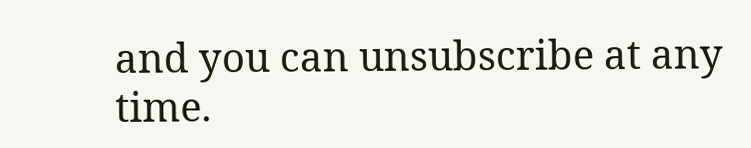and you can unsubscribe at any time.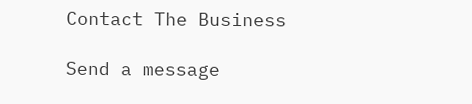Contact The Business

Send a message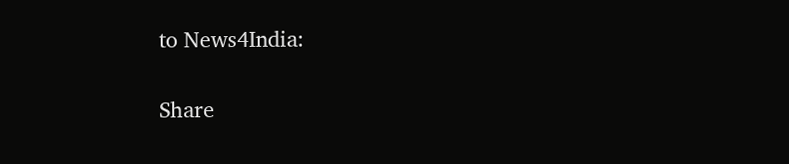to News4India:

Share